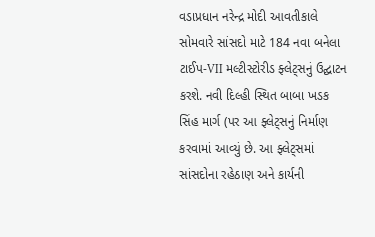વડાપ્રધાન નરેન્દ્ર મોદી આવતીકાલે સોમવારે સાંસદો માટે 184 નવા બનેલા ટાઈપ-VII મલ્ટીસ્ટોરીડ ફ્લેટ્સનું ઉદ્ઘાટન કરશે. નવી દિલ્હી સ્થિત બાબા ખડક સિંહ માર્ગ (પર આ ફ્લેટ્સનું નિર્માણ કરવામાં આવ્યું છે. આ ફ્લેટ્સમાં સાંસદોના રહેઠાણ અને કાર્યની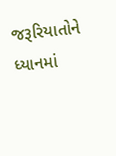જરૂરિયાતોને ધ્યાનમાં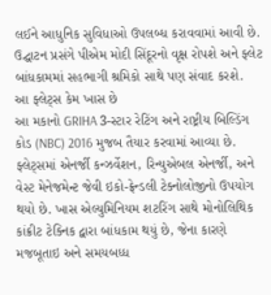લઈને આધુનિક સુવિધાઓ ઉપલબ્ધ કરાવવામાં આવી છે. ઉદ્ઘાટન પ્રસંગે પીએમ મોદી સિંદૂરનો વૃક્ષ રોપશે અને ફ્લેટ બાંધકામમાં સહભાગી શ્રમિકો સાથે પણ સંવાદ કરશે.
આ ફ્લેટ્સ કેમ ખાસ છે
આ મકાનો GRIHA 3-સ્ટાર રેટિંગ અને રાષ્ટ્રીય બિલ્ડિંગ કોડ (NBC) 2016 મુજબ તૈયાર કરવામાં આવ્યા છે. ફ્લેટ્સમાં એનર્જી કન્ઝર્વેશન, રિન્યુએબલ એનર્જી, અને વેસ્ટ મેનેજમેન્ટ જેવી ઇકો-ફ્રેન્ડલી ટેક્નોલોજીનો ઉપયોગ થયો છે. ખાસ એલ્યુમિનિયમ શટરિંગ સાથે મોનોલિથિક કાંક્રીટ ટેક્નિક દ્વારા બાંધકામ થયું છે, જેના કારણે મજબૂતાઇ અને સમયબધ્ધ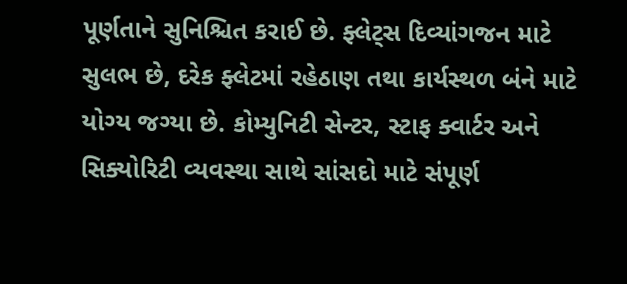પૂર્ણતાને સુનિશ્ચિત કરાઈ છે. ફ્લેટ્સ દિવ્યાંગજન માટે સુલભ છે, દરેક ફ્લેટમાં રહેઠાણ તથા કાર્યસ્થળ બંને માટે યોગ્ય જગ્યા છે. કોમ્યુનિટી સેન્ટર, સ્ટાફ ક્વાર્ટર અને સિક્યોરિટી વ્યવસ્થા સાથે સાંસદો માટે સંપૂર્ણ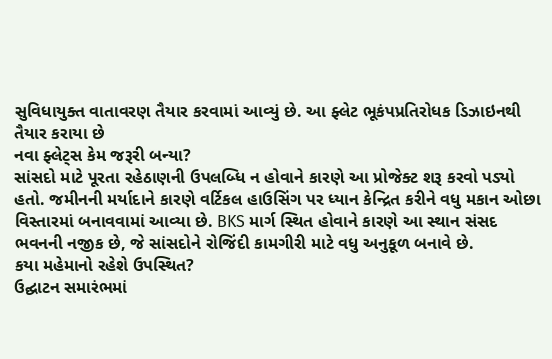સુવિધાયુક્ત વાતાવરણ તૈયાર કરવામાં આવ્યું છે. આ ફ્લેટ ભૂકંપપ્રતિરોધક ડિઝાઇનથી તૈયાર કરાયા છે
નવા ફ્લેટ્સ કેમ જરૂરી બન્યા?
સાંસદો માટે પૂરતા રહેઠાણની ઉપલબ્ધિ ન હોવાને કારણે આ પ્રોજેક્ટ શરૂ કરવો પડ્યો હતો. જમીનની મર્યાદાને કારણે વર્ટિકલ હાઉસિંગ પર ધ્યાન કેન્દ્રિત કરીને વધુ મકાન ઓછા વિસ્તારમાં બનાવવામાં આવ્યા છે. BKS માર્ગ સ્થિત હોવાને કારણે આ સ્થાન સંસદ ભવનની નજીક છે, જે સાંસદોને રોજિંદી કામગીરી માટે વધુ અનુકૂળ બનાવે છે.
કયા મહેમાનો રહેશે ઉપસ્થિત?
ઉદ્ઘાટન સમારંભમાં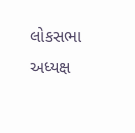લોકસભા અધ્યક્ષ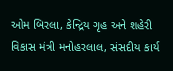ઓમ બિરલા, કેન્દ્રિય ગૃહ અને શહેરી વિકાસ મંત્રી મનોહરલાલ, સંસદીય કાર્ય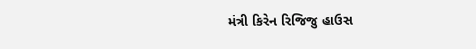મંત્રી કિરેન રિજિજુ હાઉસ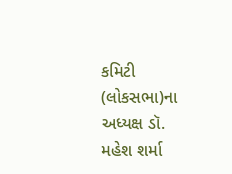કમિટી (લોકસભા)ના અધ્યક્ષ ડૉ. મહેશ શર્મા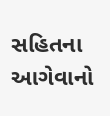સહિતના આગેવાનો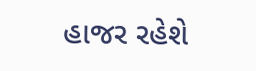હાજર રહેશે